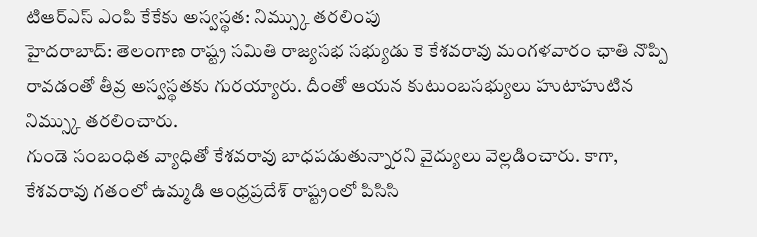టిఆర్ఎస్ ఎంపి కేకేకు అస్వస్థత: నిమ్స్కు తరలింపు
హైదరాబాద్: తెలంగాణ రాష్ట్ర సమితి రాజ్యసభ సభ్యుడు కె కేశవరావు మంగళవారం ఛాతి నొప్పి రావడంతో తీవ్ర అస్వస్థతకు గురయ్యారు. దీంతో ఆయన కుటుంబసభ్యులు హుటాహుటిన నిమ్స్కు తరలించారు.
గుండె సంబంధిత వ్యాధితో కేశవరావు బాధపడుతున్నారని వైద్యులు వెల్లడించారు. కాగా, కేశవరావు గతంలో ఉమ్మడి ఆంధ్రప్రదేశ్ రాష్ట్రంలో పిసిసి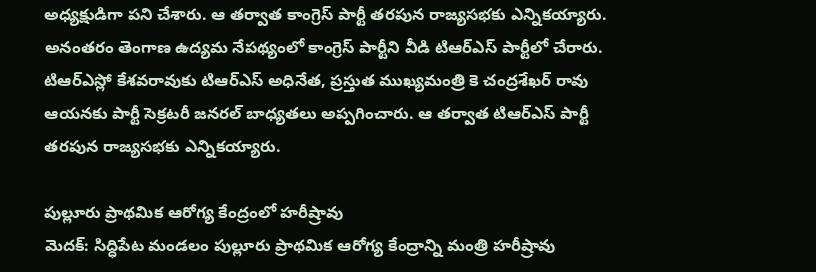అధ్యక్షుడిగా పని చేశారు. ఆ తర్వాత కాంగ్రెస్ పార్టీ తరపున రాజ్యసభకు ఎన్నికయ్యారు.
అనంతరం తెంగాణ ఉద్యమ నేపథ్యంలో కాంగ్రెస్ పార్టీని వీడి టిఆర్ఎస్ పార్టీలో చేరారు. టిఆర్ఎస్లో కేశవరావుకు టిఆర్ఎస్ అధినేత, ప్రస్తుత ముఖ్యమంత్రి కె చంద్రశేఖర్ రావు ఆయనకు పార్టీ సెక్రటరీ జనరల్ బాధ్యతలు అప్పగించారు. ఆ తర్వాత టిఆర్ఎస్ పార్టీ తరపున రాజ్యసభకు ఎన్నికయ్యారు.

పుల్లూరు ప్రాథమిక ఆరోగ్య కేంద్రంలో హరీష్రావు
మెదక్: సిద్ధిపేట మండలం పుల్లూరు ప్రాథమిక ఆరోగ్య కేంద్రాన్ని మంత్రి హరీష్రావు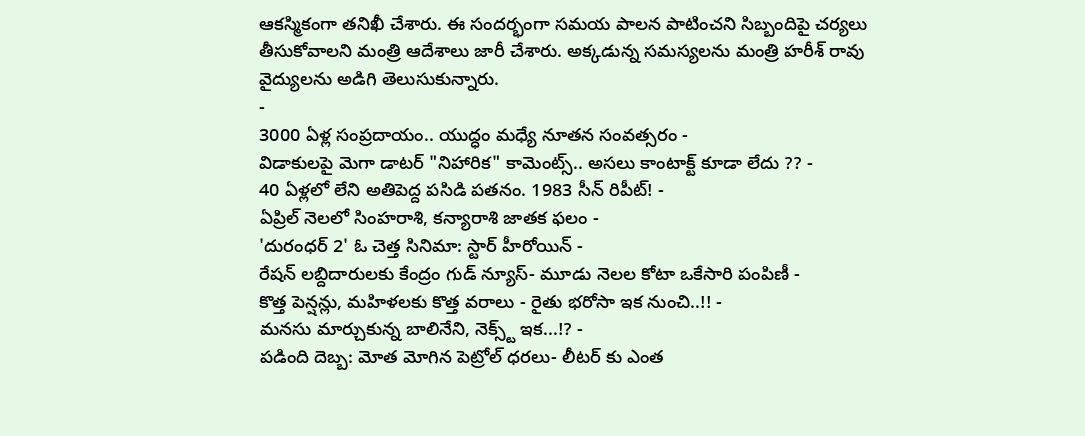ఆకస్మికంగా తనిఖీ చేశారు. ఈ సందర్భంగా సమయ పాలన పాటించని సిబ్బందిపై చర్యలు తీసుకోవాలని మంత్రి ఆదేశాలు జారీ చేశారు. అక్కడున్న సమస్యలను మంత్రి హరీశ్ రావు వైద్యులను అడిగి తెలుసుకున్నారు.
-
3000 ఏళ్ల సంప్రదాయం.. యుద్ధం మధ్యే నూతన సంవత్సరం -
విడాకులపై మెగా డాటర్ "నిహారిక" కామెంట్స్.. అసలు కాంటాక్ట్ కూడా లేదు ?? -
40 ఏళ్లలో లేని అతిపెద్ద పసిడి పతనం. 1983 సీన్ రిపీట్! -
ఏప్రిల్ నెలలో సింహరాశి, కన్యారాశి జాతక ఫలం -
'దురంధర్ 2' ఓ చెత్త సినిమా: స్టార్ హీరోయిన్ -
రేషన్ లబ్దిదారులకు కేంద్రం గుడ్ న్యూస్- మూడు నెలల కోటా ఒకేసారి పంపిణీ -
కొత్త పెన్షన్లు, మహిళలకు కొత్త వరాలు - రైతు భరోసా ఇక నుంచి..!! -
మనసు మార్చుకున్న బాలినేని, నెక్స్ట్ ఇక...!? -
పడింది దెబ్బ: మోత మోగిన పెట్రోల్ ధరలు- లీటర్ కు ఎంత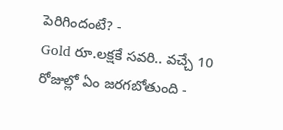పెరిగిందంటే? -
Gold రూ.లక్షకే సవరి.. వచ్చే 10 రోజుల్లో ఏం జరగబోతుంది -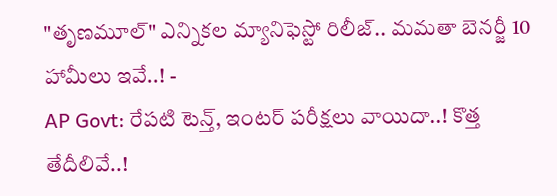"తృణమూల్" ఎన్నికల మ్యానిఫెస్టో రిలీజ్.. మమతా బెనర్జీ 10 హామీలు ఇవే..! -
AP Govt: రేపటి టెన్త్, ఇంటర్ పరీక్షలు వాయిదా..! కొత్త తేదీలివే..!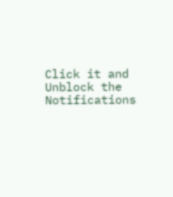Click it and Unblock the Notifications